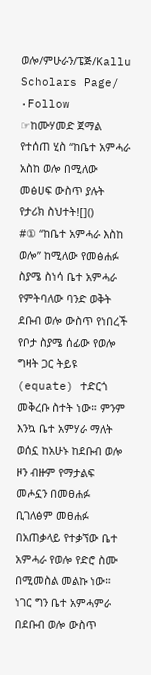ወሎ/ምሁራን/ፔጅ/Kallu Scholars Page/ ·Follow
☞ከሙሃመድ ጀማል የተሰጠ ሂስ “ከቤተ አምሓራ አስከ ወሎ በሚለው መፅሀፍ ውስጥ ያሉት የታሪክ ስህተት![]()
#① “ከቤተ አምሓራ እስከ ወሎ” ከሚለው የመፅሐፉ ስያሜ ስነሳ ቤተ አምሓራ የምትባለው ባንድ ወቅት ደቡብ ወሎ ውስጥ የነበረች የቦታ ስያሜ ሰፊው የወሎ ግዛት ጋር ትይዩ (equate) ተድርጎ መቅረቡ ስተት ነው። ምንም እንኳ ቤተ አምሃራ ማለት ወሰኗ ከአሁኑ ከደቡብ ወሎ ዞን ብዙም የማታልፍ መሖኗን በመፀሐፉ ቢገለፅም መፀሐፉ በአጠቃላይ የተቃኘው ቤተ አምሓራ የወሎ የድሮ ስሙ በሚመስል መልኩ ነው። ነገር ግን ቤተ አምሓምራ በደቡብ ወሎ ውስጥ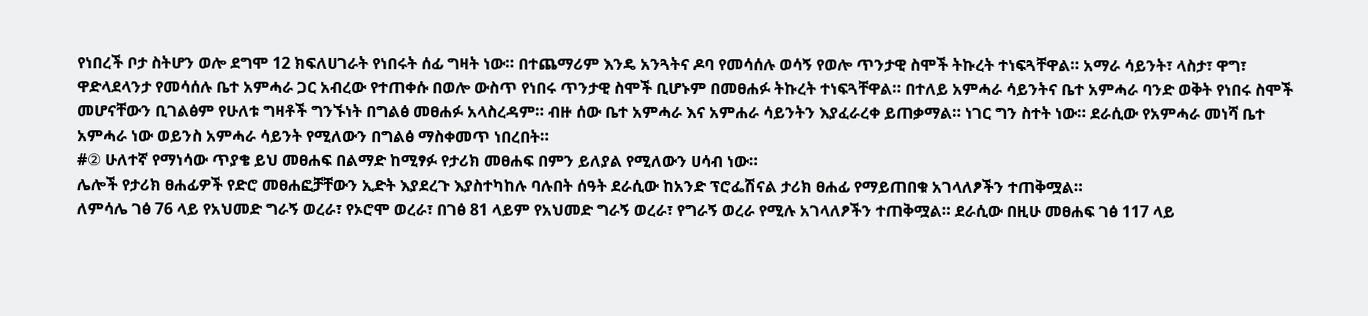የነበረች ቦታ ስትሆን ወሎ ደግሞ 12 ክፍለሀገራት የነበሩት ሰፊ ግዛት ነው። በተጨማሪም እንዴ አንጓትና ዶባ የመሳሰሉ ወሳኝ የወሎ ጥንታዊ ስሞች ትኩረት ተነፍጓቸዋል። አማራ ሳይንት፣ ላስታ፣ ዋግ፣ ዋድላደላንታ የመሳሰሉ ቤተ አምሓራ ጋር አብረው የተጠቀሱ በወሎ ውስጥ የነበሩ ጥንታዊ ስሞች ቢሆኑም በመፀሐፉ ትኩረት ተነፍጓቸዋል። በተለይ አምሓራ ሳይንትና ቤተ አምሓራ ባንድ ወቅት የነበሩ ስሞች መሆናቸውን ቢገልፅም የሁለቱ ግዛቶች ግንኙነት በግልፅ መፀሐፉ አላስረዳም። ብዙ ሰው ቤተ አምሓራ እና አምሐራ ሳይንትን እያፈራረቀ ይጠቃማል። ነገር ግን ስተት ነው። ደራሲው የአምሓራ መነሻ ቤተ አምሓራ ነው ወይንስ አምሓራ ሳይንት የሚለውን በግልፅ ማስቀመጥ ነበረበት።
#② ሁለተኛ የማነሳው ጥያቄ ይህ መፀሐፍ በልማድ ከሚፃፉ የታሪክ መፀሐፍ በምን ይለያል የሚለውን ሀሳብ ነው።
ሌሎች የታሪክ ፀሐፊዎች የድሮ መፀሐፎቻቸውን ኢድት እያደረጉ እያስተካከሉ ባሉበት ሰዓት ደራሲው ከአንድ ፕሮፌሽናል ታሪክ ፀሐፊ የማይጠበቁ አገላለፆችን ተጠቅሟል።
ለምሳሌ ገፅ 76 ላይ የአህመድ ግራኝ ወረራ፣ የኦሮሞ ወረራ፣ በገፅ 81 ላይም የአህመድ ግራኝ ወረራ፣ የግራኝ ወረራ የሚሉ አገላለፆችን ተጠቅሟል። ደራሲው በዚሁ መፀሐፍ ገፅ 117 ላይ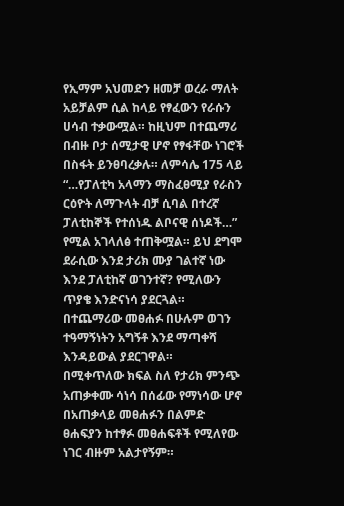የኢማም አህመድን ዘመቻ ወረራ ማለት አይቻልም ሲል ከላይ የፃፈውን የራሱን ሀሳብ ተቃውሟል። ከዚህም በተጨማሪ በብዙ ቦታ ሰሚታዊ ሆኖ የፃፋቸው ነገሮች በስፋት ይንፀባረቃሉ። ለምሳሌ 175 ላይ “…የፓለቲካ አላማን ማስፈፀሚያ የራስን ርዕዮት ለማጉላት ብቻ ሲባል በተረኛ ፓለቲከኞች የተሰነዱ ልቦናዊ ሰነዶች…” የሚል አገላለፅ ተጠቅሟል። ይህ ደግሞ ደራሲው እንደ ታሪክ ሙያ ገልተኛ ነው እንደ ፓለቲከኛ ወገንተኛ? የሚለውን ጥያቄ እንድናነሳ ያደርጓል። በተጨማሪው መፀሐፉ በሁሉም ወገን ተዓማኝነትን አግኝቶ እንደ ማጣቀሻ እንዳይውል ያደርገዋል።
በሚቀጥለው ክፍል ስለ የታሪክ ምንጭ አጠቃቀሙ ሳነሳ በሰፊው የማነሳው ሆኖ በአጠቃላይ መፀሐፉን በልምድ ፀሐፍያን ከተፃፉ መፀሐፍቶች የሚለየው ነገር ብዙም አልታየኝም።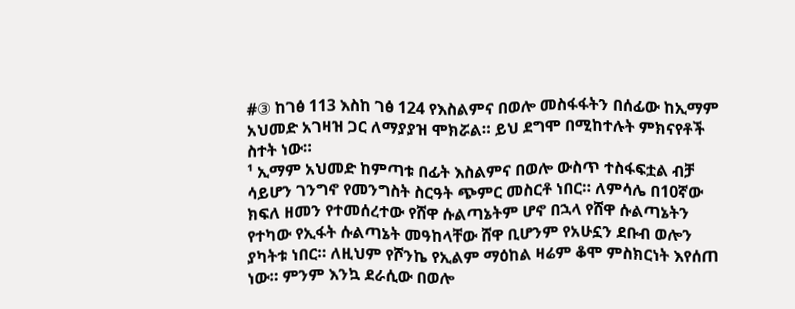#③ ከገፅ 113 እስከ ገፅ 124 የእስልምና በወሎ መስፋፋትን በሰፊው ከኢማም አህመድ አገዛዝ ጋር ለማያያዝ ሞክሯል። ይህ ደግሞ በሚከተሉት ምክናየቶች ስተት ነው።
¹ ኢማም አህመድ ከምጣቱ በፊት እስልምና በወሎ ውስጥ ተስፋፍቷል ብቻ ሳይሆን ገንግኖ የመንግስት ስርዓት ጭምር መስርቶ ነበር። ለምሳሌ በ10ኛው ክፍለ ዘመን የተመሰረተው የሸዋ ሱልጣኔትም ሆኖ በኋላ የሸዋ ሱልጣኔትን የተካው የኢፋት ሱልጣኔት መዓከላቸው ሸዋ ቢሆንም የአሁኗን ደቡብ ወሎን ያካትቱ ነበር። ለዚህም የሾንኬ የኢልም ማዕከል ዛሬም ቆሞ ምስክርነት እየሰጠ ነው። ምንም እንኳ ደራሲው በወሎ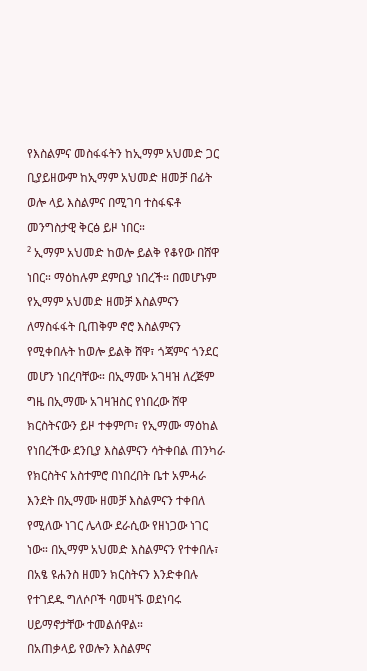የእስልምና መስፋፋትን ከኢማም አህመድ ጋር ቢያይዘውም ከኢማም አህመድ ዘመቻ በፊት ወሎ ላይ እስልምና በሚገባ ተስፋፍቶ መንግስታዊ ቅርፅ ይዞ ነበር።
² ኢማም አህመድ ከወሎ ይልቅ የቆየው በሸዋ ነበር። ማዕከሉም ደምቢያ ነበረች። በመሆኑም የኢማም አህመድ ዘመቻ እስልምናን ለማስፋፋት ቢጠቅም ኖሮ እስልምናን የሚቀበሉት ከወሎ ይልቅ ሸዋ፣ ጎጃምና ጎንደር መሆን ነበረባቸው። በኢማሙ አገዛዝ ለረጅም ግዜ በኢማሙ አገዛዝስር የነበረው ሸዋ ክርስትናውን ይዞ ተቀምጦ፣ የኢማሙ ማዕከል የነበረችው ደንቢያ እስልምናን ሳትቀበል ጠንካራ የክርስትና አስተምሮ በነበረበት ቤተ አምሓራ እንደት በኢማሙ ዘመቻ እስልምናን ተቀበለ የሚለው ነገር ሌላው ደራሲው የዘነጋው ነገር ነው። በኢማም አህመድ እስልምናን የተቀበሉ፣ በአፄ ዩሐንስ ዘመን ክርስትናን እንድቀበሉ የተገደዱ ግለሶቦች ባመዛኙ ወደነባሩ ሀይማኖታቸው ተመልሰዋል።
በአጠቃላይ የወሎን እስልምና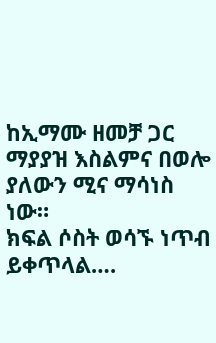ከኢማሙ ዘመቻ ጋር ማያያዝ እስልምና በወሎ ያለውን ሚና ማሳነስ ነው።
ክፍል ሶስት ወሳኙ ነጥብ ይቀጥላል….